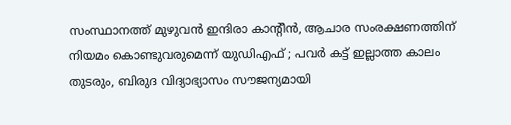സംസ്ഥാനത്ത് മുഴുവൻ ഇന്ദിരാ കാൻ്റീൻ, ആചാര സംരക്ഷണത്തിന് നിയമം കൊണ്ടുവരുമെന്ന് യുഡിഎഫ് ; പവര്‍ കട്ട് ഇല്ലാത്ത കാലം തുടരും, ബിരുദ വിദ്യാഭ്യാസം സൗജന്യമായി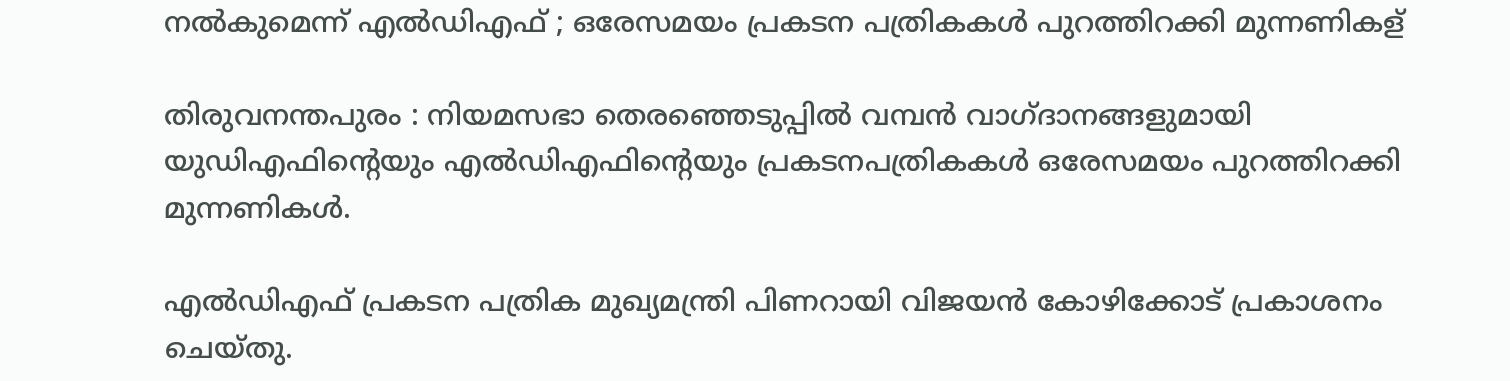നല്‍കുമെന്ന് എല്‍ഡിഎഫ് ; ഒരേസമയം പ്രകടന പത്രികകള്‍ പുറത്തിറക്കി മുന്നണികള്

തിരുവനന്തപുരം : നിയമസഭാ തെരഞ്ഞെടുപ്പില്‍ വമ്പൻ വാഗ്ദാനങ്ങളുമായി യുഡിഎഫിന്റെയും എല്‍ഡിഎഫിന്റെയും പ്രകടനപത്രികകള്‍ ഒരേസമയം പുറത്തിറക്കി മുന്നണികള്‍.

എല്‍ഡിഎഫ് പ്രകടന പത്രിക മുഖ്യമന്ത്രി പിണറായി വിജയൻ കോഴിക്കോട് പ്രകാശനം ചെയ്തു.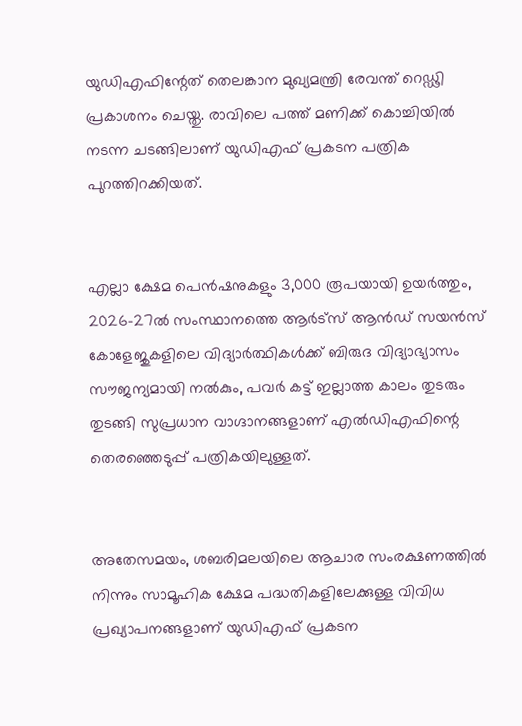യുഡിഎഫിന്റേത് തെലങ്കാന മുഖ്യമന്ത്രി രേവന്ത് റെഡ്ഢി പ്രകാശനം ചെയ്തു. രാവിലെ പത്ത് മണിക്ക് കൊച്ചിയില്‍ നടന്ന ചടങ്ങിലാണ് യുഡിഎഫ് പ്രകടന പത്രിക പുറത്തിറക്കിയത്.


എല്ലാ ക്ഷേമ പെൻഷനുകളും 3,000 രൂപയായി ഉയർത്തും, 2026-27ല്‍ സംസ്ഥാനത്തെ ആർട്സ് ആൻഡ് സയൻസ് കോളേജുകളിലെ വിദ്യാർത്ഥികള്‍ക്ക് ബിരുദ വിദ്യാഭ്യാസം സൗജന്യമായി നല്‍കും, പവർ കട്ട് ഇല്ലാത്ത കാലം തുടരും തുടങ്ങി സുപ്രധാന വാഗ്ദാനങ്ങളാണ് എല്‍ഡിഎഫിന്റെ തെരഞ്ഞെടുപ്പ് പത്രികയിലുള്ളത്.


അതേസമയം, ശബരിമലയിലെ ആചാര സംരക്ഷണത്തില്‍ നിന്നും സാമൂഹിക ക്ഷേമ പദ്ധതികളിലേക്കുള്ള വിവിധ പ്രഖ്യാപനങ്ങളാണ് യുഡിഎഫ് പ്രകടന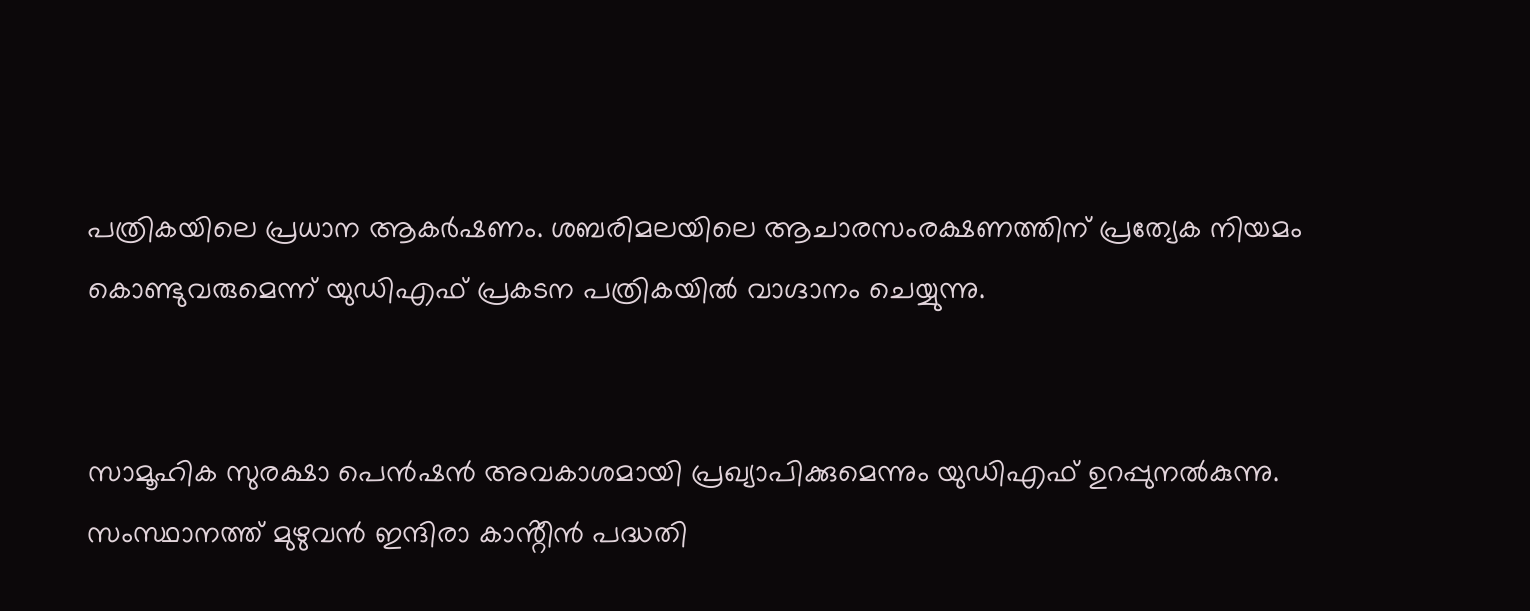പത്രികയിലെ പ്രധാന ആകർഷണം. ശബരിമലയിലെ ആചാരസംരക്ഷണത്തിന് പ്രത്യേക നിയമം കൊണ്ടുവരുമെന്ന് യുഡിഎഫ് പ്രകടന പത്രികയില്‍ വാഗ്ദാനം ചെയ്യുന്നു.


സാമൂഹിക സുരക്ഷാ പെൻഷൻ അവകാശമായി പ്രഖ്യാപിക്കുമെന്നും യുഡിഎഫ് ഉറപ്പുനല്‍കുന്നു. സംസ്ഥാനത്ത് മുഴുവൻ ഇന്ദിരാ കാൻ്റീൻ പദ്ധതി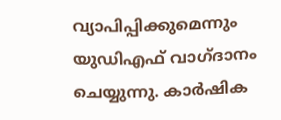വ്യാപിപ്പിക്കുമെന്നും യുഡിഎഫ് വാഗ്‌ദാനം ചെയ്യുന്നു. കാർഷിക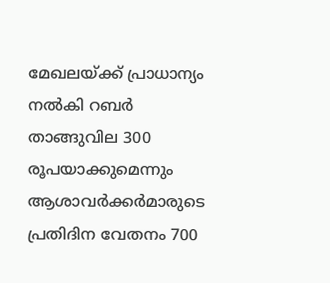മേഖലയ്ക്ക് പ്രാധാന്യം നല്‍കി റബർ താങ്ങുവില 300 രൂപയാക്കുമെന്നും ആശാവർക്കർമാരുടെ പ്രതിദിന വേതനം 700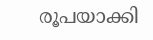രൂപയാക്കി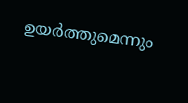ഉയർത്തുമെന്നും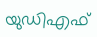യുഡിഎഫ്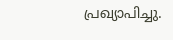പ്രഖ്യാപിച്ചു.